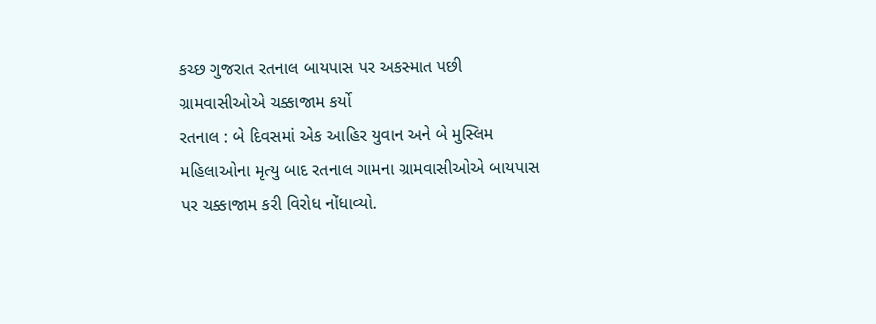કચ્છ ગુજરાત રતનાલ બાયપાસ પર અકસ્માત પછી ગ્રામવાસીઓએ ચક્કાજામ કર્યો
રતનાલ : બે દિવસમાં એક આહિર યુવાન અને બે મુસ્લિમ મહિલાઓના મૃત્યુ બાદ રતનાલ ગામના ગ્રામવાસીઓએ બાયપાસ પર ચક્કાજામ કરી વિરોધ નોંધાવ્યો.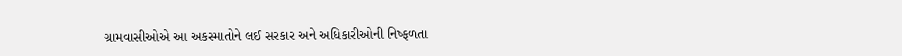ગ્રામવાસીઓએ આ અકસ્માતોને લઈ સરકાર અને અધિકારીઓની નિષ્ફળતા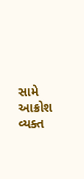સામે આક્રોશ વ્યક્ત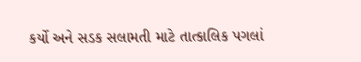કર્યો અને સડક સલામતી માટે તાત્કાલિક પગલાં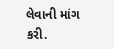લેવાની માંગ કરી.